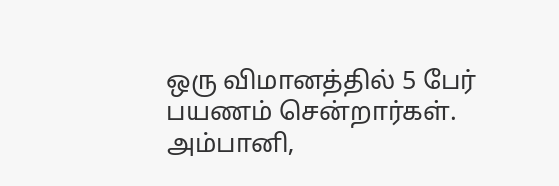ஒரு விமானத்தில் 5 பேர் பயணம் சென்றார்கள்.
அம்பானி,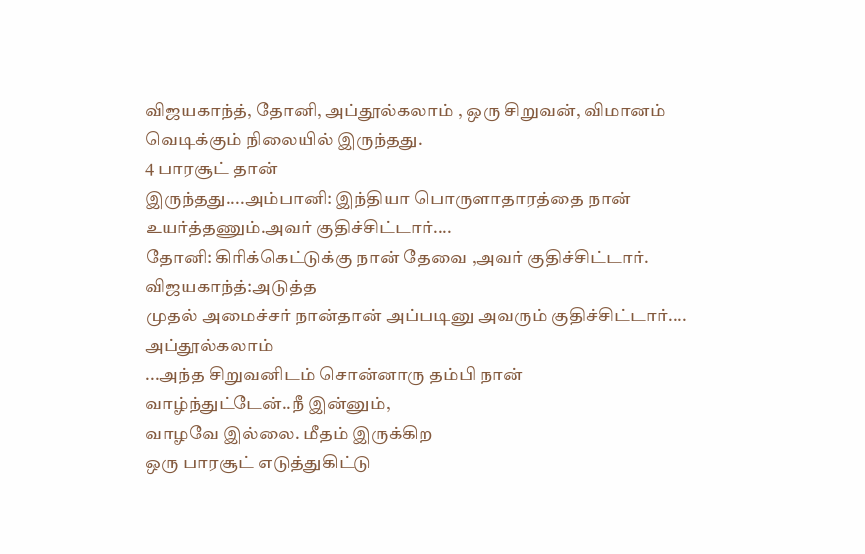விஜயகாந்த், தோனி, அப்தூல்கலாம் , ஒரு சிறுவன், விமானம்
வெடிக்கும் நிலையில் இருந்தது.
4 பாரசூட் தான்
இருந்தது....அம்பானி: இந்தியா பொருளாதாரத்தை நான் உயர்த்தணும்.அவர் குதிச்சிட்டார்....
தோனி: கிரிக்கெட்டுக்கு நான் தேவை ,அவர் குதிச்சிட்டார்.
விஜயகாந்த்:அடுத்த
முதல் அமைச்சர் நான்தான் அப்படினு அவரும் குதிச்சிட்டார்....
அப்தூல்கலாம்
...அந்த சிறுவனிடம் சொன்னாரு தம்பி நான்
வாழ்ந்துட்டேன்..நீ இன்னும்,
வாழவே இல்லை. மீதம் இருக்கிற
ஒரு பாரசூட் எடுத்துகிட்டு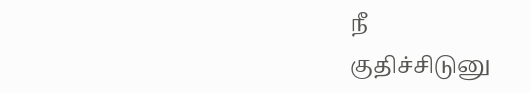நீ
குதிச்சிடுனு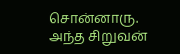சொன்னாரு.
அந்த சிறுவன்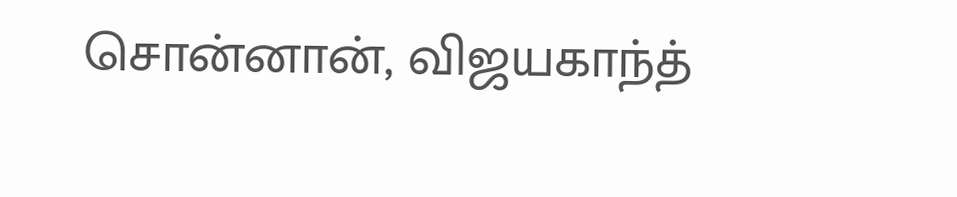சொன்னான், விஜயகாந்த்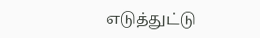எடுத்துட்டு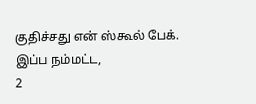குதிச்சது என் ஸ்கூல் பேக்.
இப்ப நம்மட்ட,
2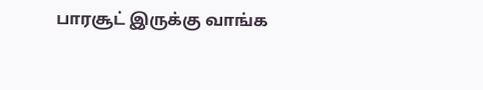பாரசூட் இருக்கு வாங்க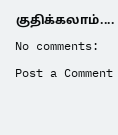குதிக்கலாம்....
No comments:
Post a Comment